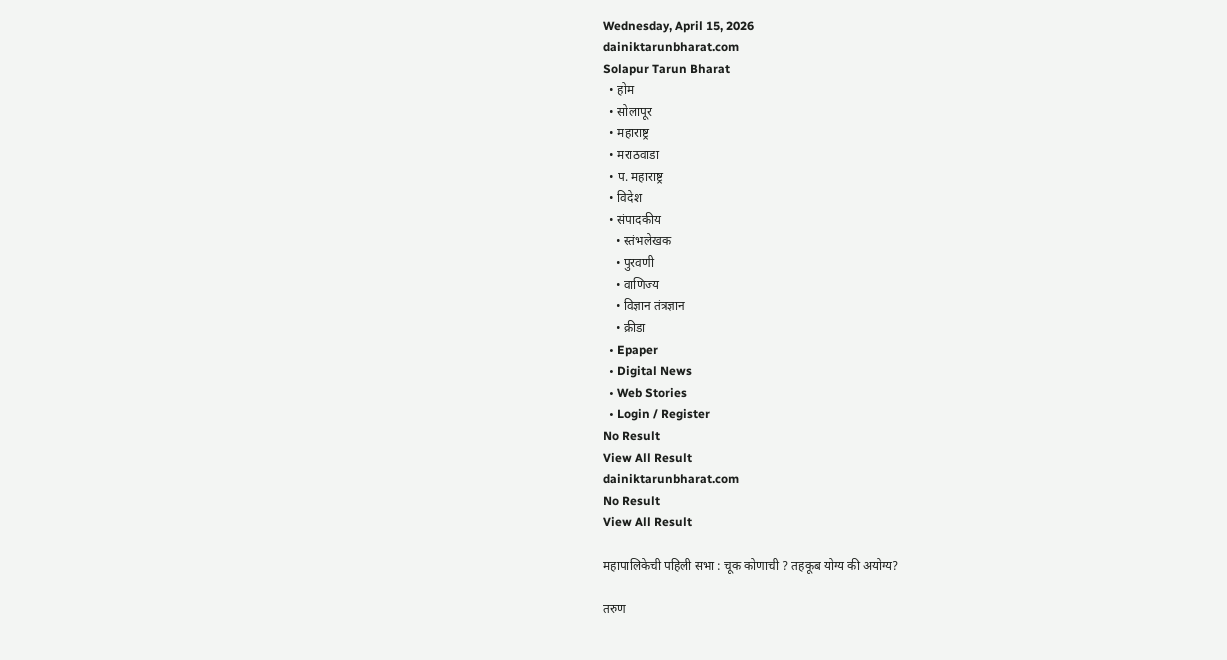Wednesday, April 15, 2026
dainiktarunbharat.com
Solapur Tarun Bharat
  • होम
  • सोलापूर
  • महाराष्ट्र
  • मराठवाडा
  • प. महाराष्ट्र
  • विदेश
  • संपादकीय
    • स्तंभलेखक
    • पुरवणी
    • वाणिज्य
    • विज्ञान तंत्रज्ञान
    • क्रीडा
  • Epaper
  • Digital News
  • Web Stories
  • Login / Register
No Result
View All Result
dainiktarunbharat.com
No Result
View All Result

महापालिकेची पहिली सभा : चूक कोणाची ? तहकूब योग्य की अयोग्य?

तरुण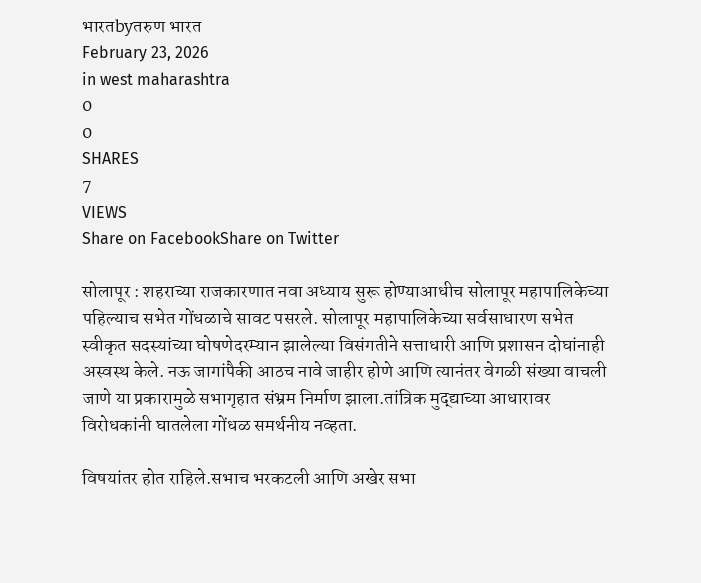भारतbyतरुण भारत
February 23, 2026
in west maharashtra
0
0
SHARES
7
VIEWS
Share on FacebookShare on Twitter

सोलापूर : शहराच्या राजकारणात नवा अध्याय सुरू होण्याआधीच सोलापूर महापालिकेच्या पहिल्याच सभेत गोंधळाचे सावट पसरले. सोलापूर महापालिकेच्या सर्वसाधारण सभेत स्वीकृत सदस्यांच्या घोषणेदरम्यान झालेल्या विसंगतीने सत्ताधारी आणि प्रशासन दोघांनाही अस्वस्थ केले. नऊ जागांपैकी आठच नावे जाहीर होणे आणि त्यानंतर वेगळी संख्या वाचली जाणे या प्रकारामुळे सभागृहात संभ्रम निर्माण झाला.तांत्रिक मुद्द्याच्या आधारावर विरोधकांनी घातलेला गोंधळ समर्थनीय नव्हता.

विषयांतर होत राहिले.सभाच भरकटली आणि अखेर सभा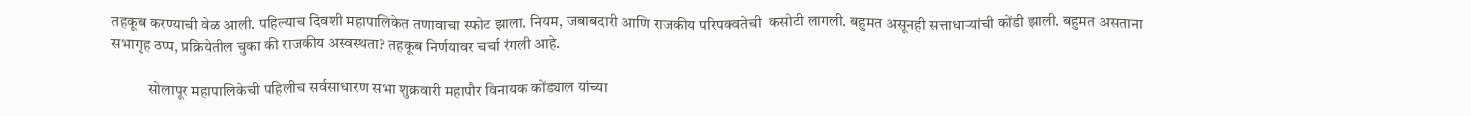तहकूब करण्याची वेळ आली. पहिल्याच दिवशी महापालिकेत तणावाचा स्फोट झाला. नियम, जबाबदारी आणि राजकीय परिपक्वतेची  कसोटी लागली. बहुमत असूनही सत्ताधाऱ्यांची कोंडी झाली. बहुमत असताना सभागृह ठप्प, प्रक्रियेतील चुका की राजकीय अस्वस्थता? तहकूब निर्णयावर चर्चा रंगली आहे.

            सोलापूर महापालिकेची पहिलीच सर्वसाधारण सभा शुक्रवारी महापौर विनायक कोंड्याल यांच्या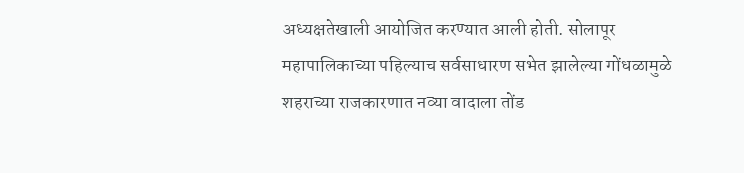अध्यक्षतेखाली आयोजित करण्यात आली होती. सोलापूर महापालिकाच्या पहिल्याच सर्वसाधारण सभेत झालेल्या गोंधळामुळे शहराच्या राजकारणात नव्या वादाला तोंड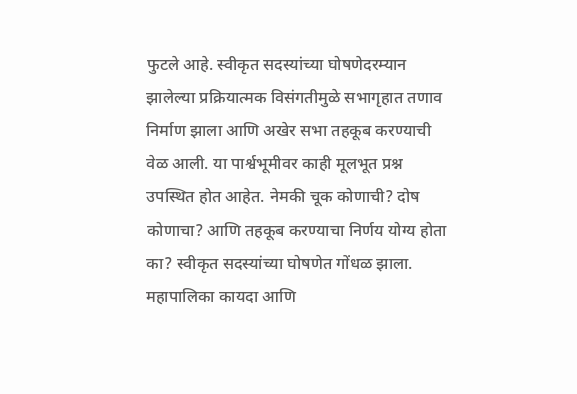फुटले आहे. स्वीकृत सदस्यांच्या घोषणेदरम्यान झालेल्या प्रक्रियात्मक विसंगतीमुळे सभागृहात तणाव निर्माण झाला आणि अखेर सभा तहकूब करण्याची वेळ आली. या पार्श्वभूमीवर काही मूलभूत प्रश्न उपस्थित होत आहेत. नेमकी चूक कोणाची? दोष कोणाचा? आणि तहकूब करण्याचा निर्णय योग्य होता का? स्वीकृत सदस्यांच्या घोषणेत गोंधळ झाला. महापालिका कायदा आणि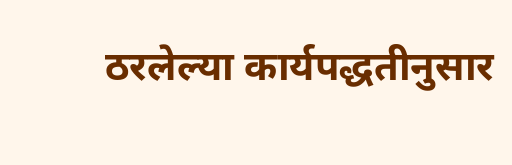ठरलेल्या कार्यपद्धतीनुसार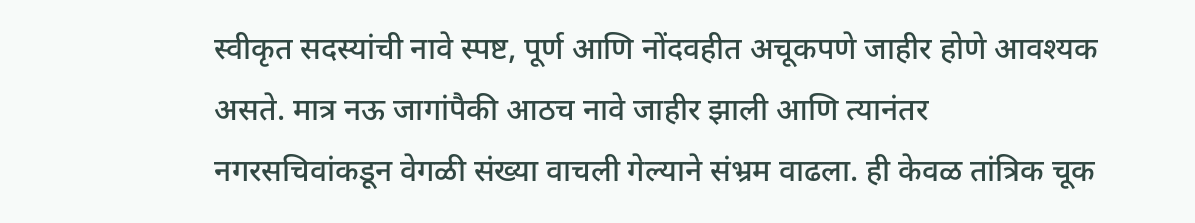स्वीकृत सदस्यांची नावे स्पष्ट, पूर्ण आणि नोंदवहीत अचूकपणे जाहीर होणे आवश्यक असते. मात्र नऊ जागांपैकी आठच नावे जाहीर झाली आणि त्यानंतर नगरसचिवांकडून वेगळी संख्या वाचली गेल्याने संभ्रम वाढला. ही केवळ तांत्रिक चूक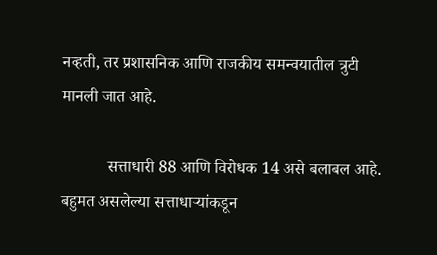नव्हती, तर प्रशासनिक आणि राजकीय समन्वयातील त्रुटी मानली जात आहे.

           सत्ताधारी 88 आणि विरोधक 14 असे बलाबल आहे. बहुमत असलेल्या सत्ताधाऱ्यांकडून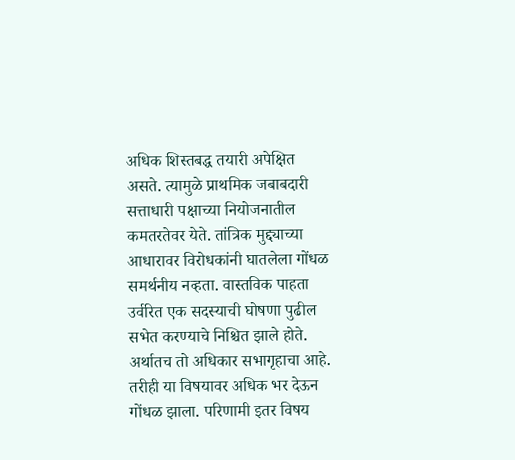अधिक शिस्तबद्ध तयारी अपेक्षित असते. त्यामुळे प्राथमिक जबाबदारी सत्ताधारी पक्षाच्या नियोजनातील कमतरतेवर येते. तांत्रिक मुद्द्याच्या आधारावर विरोधकांनी घातलेला गोंधळ  समर्थनीय नव्हता. वास्तविक पाहता उर्वरित एक सदस्याची घोषणा पुढील सभेत करण्याचे निश्चित झाले होते. अर्थातच तो अधिकार सभागृहाचा आहे. तरीही या विषयावर अधिक भर देऊन गोंधळ झाला. परिणामी इतर विषय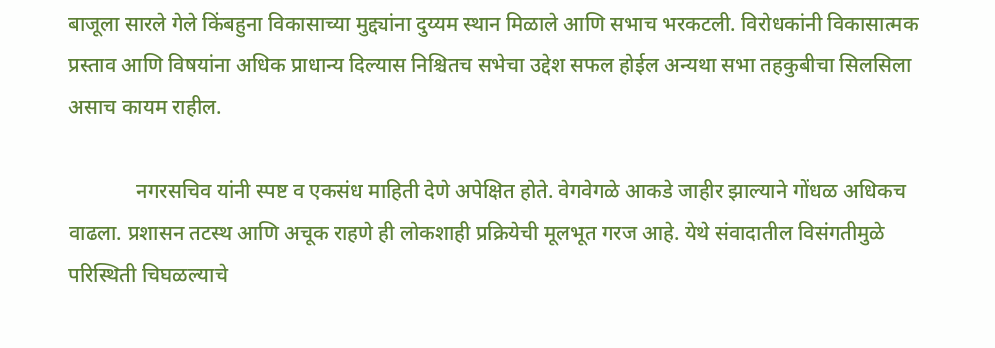बाजूला सारले गेले किंबहुना विकासाच्या मुद्द्यांना दुय्यम स्थान मिळाले आणि सभाच भरकटली. विरोधकांनी विकासात्मक प्रस्ताव आणि विषयांना अधिक प्राधान्य दिल्यास निश्चितच सभेचा उद्देश सफल होईल अन्यथा सभा तहकुबीचा सिलसिला असाच कायम राहील.

             नगरसचिव यांनी स्पष्ट व एकसंध माहिती देणे अपेक्षित होते. वेगवेगळे आकडे जाहीर झाल्याने गोंधळ अधिकच वाढला. प्रशासन तटस्थ आणि अचूक राहणे ही लोकशाही प्रक्रियेची मूलभूत गरज आहे. येथे संवादातील विसंगतीमुळे परिस्थिती चिघळल्याचे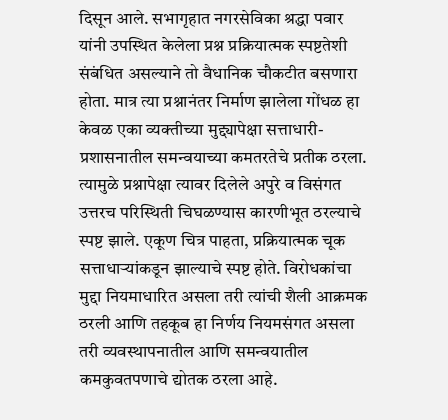दिसून आले. सभागृहात नगरसेविका श्रद्धा पवार यांनी उपस्थित केलेला प्रश्न प्रक्रियात्मक स्पष्टतेशी संबंधित असल्याने तो वैधानिक चौकटीत बसणारा होता. मात्र त्या प्रश्नानंतर निर्माण झालेला गोंधळ हा केवळ एका व्यक्तीच्या मुद्द्यापेक्षा सत्ताधारी-प्रशासनातील समन्वयाच्या कमतरतेचे प्रतीक ठरला. त्यामुळे प्रश्नापेक्षा त्यावर दिलेले अपुरे व विसंगत उत्तरच परिस्थिती चिघळण्यास कारणीभूत ठरल्याचे स्पष्ट झाले. एकूण चित्र पाहता, प्रक्रियात्मक चूक सत्ताधाऱ्यांकडून झाल्याचे स्पष्ट होते. विरोधकांचा मुद्दा नियमाधारित असला तरी त्यांची शैली आक्रमक ठरली आणि तहकूब हा निर्णय नियमसंगत असला तरी व्यवस्थापनातील आणि समन्वयातील कमकुवतपणाचे द्योतक ठरला आहे.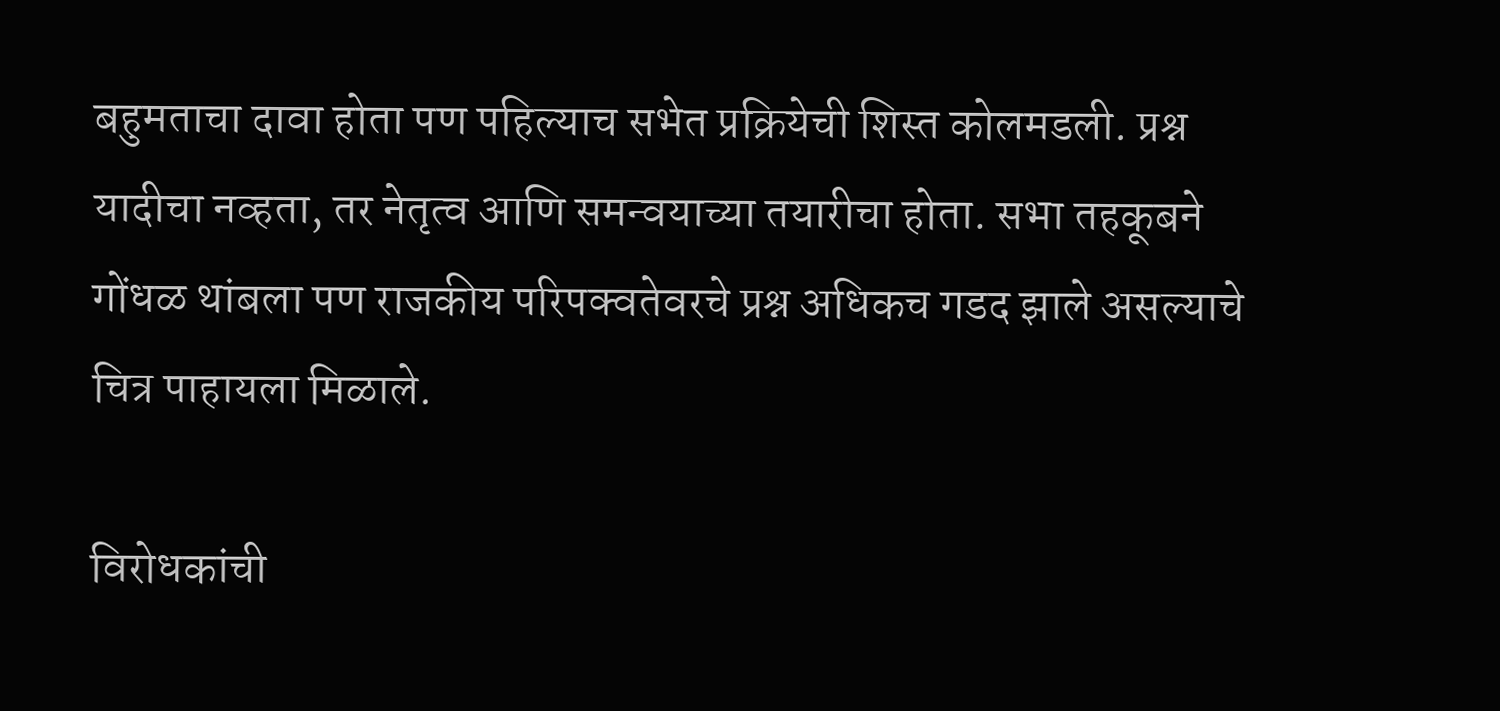बहुमताचा दावा होता पण पहिल्याच सभेत प्रक्रियेची शिस्त कोलमडली. प्रश्न यादीचा नव्हता, तर नेतृत्व आणि समन्वयाच्या तयारीचा होता. सभा तहकूबने गोंधळ थांबला पण राजकीय परिपक्वतेवरचे प्रश्न अधिकच गडद झाले असल्याचे चित्र पाहायला मिळाले.

विरोधकांची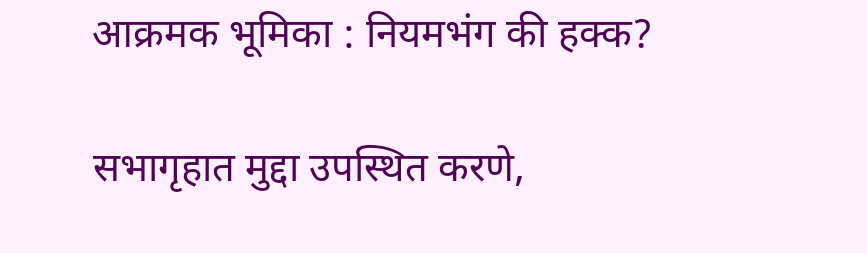आक्रमक भूमिका : नियमभंग की हक्क?

सभागृहात मुद्दा उपस्थित करणे,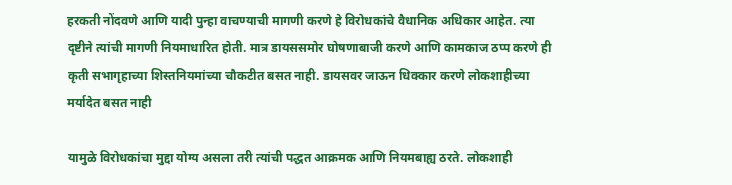हरकती नोंदवणे आणि यादी पुन्हा वाचण्याची मागणी करणे हे विरोधकांचे वैधानिक अधिकार आहेत. त्या दृष्टीने त्यांची मागणी नियमाधारित होती. मात्र डायससमोर घोषणाबाजी करणे आणि कामकाज ठप्प करणे ही कृती सभागृहाच्या शिस्तनियमांच्या चौकटीत बसत नाही. डायसवर जाऊन धिक्कार करणे लोकशाहीच्या मर्यादेत बसत नाही

यामुळे विरोधकांचा मुद्दा योग्य असला तरी त्यांची पद्धत आक्रमक आणि नियमबाह्य ठरते. लोकशाही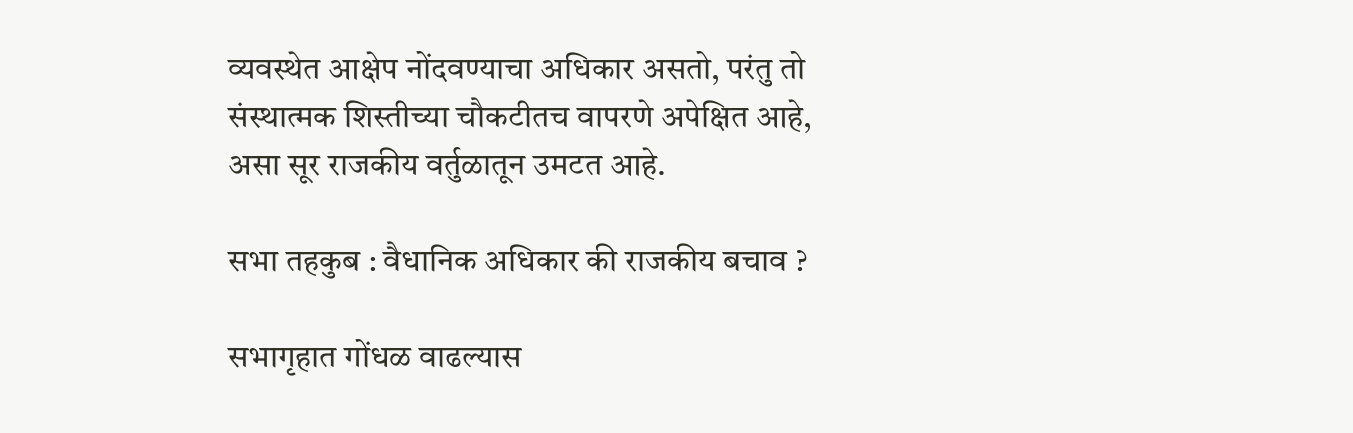व्यवस्थेत आक्षेप नोंदवण्याचा अधिकार असतो, परंतु तो संस्थात्मक शिस्तीच्या चौकटीतच वापरणे अपेक्षित आहे, असा सूर राजकीय वर्तुळातून उमटत आहे.

सभा तहकुब : वैधानिक अधिकार की राजकीय बचाव ?

सभागृहात गोंधळ वाढल्यास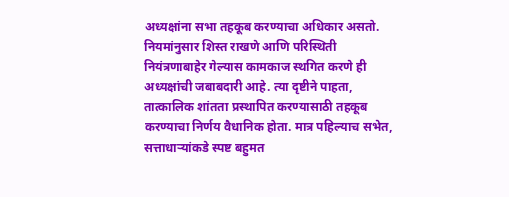अध्यक्षांना सभा तहकूब करण्याचा अधिकार असतो. नियमांनुसार शिस्त राखणे आणि परिस्थिती नियंत्रणाबाहेर गेल्यास कामकाज स्थगित करणे ही अध्यक्षांची जबाबदारी आहे. त्या दृष्टीने पाहता, तात्कालिक शांतता प्रस्थापित करण्यासाठी तहकूब करण्याचा निर्णय वैधानिक होता. मात्र पहिल्याच सभेत, सत्ताधाऱ्यांकडे स्पष्ट बहुमत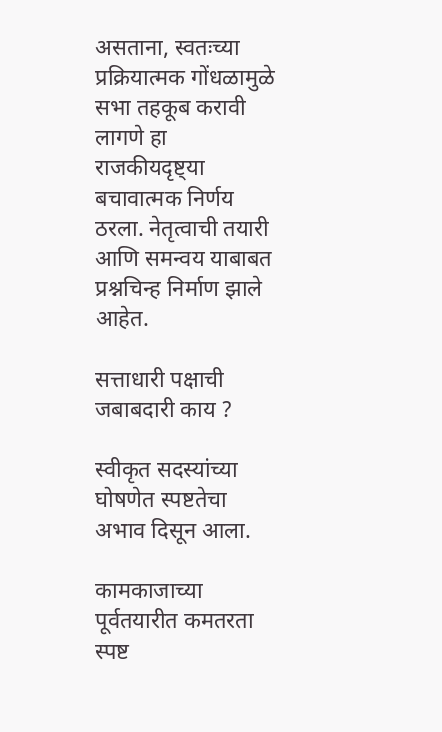असताना, स्वतःच्या प्रक्रियात्मक गोंधळामुळे सभा तहकूब करावी लागणे हा राजकीयदृष्ट्या बचावात्मक निर्णय ठरला. नेतृत्वाची तयारी आणि समन्वय याबाबत प्रश्नचिन्ह निर्माण झाले आहेत.

सत्ताधारी पक्षाची जबाबदारी काय ?

स्वीकृत सदस्यांच्या घोषणेत स्पष्टतेचा अभाव दिसून आला.

कामकाजाच्या पूर्वतयारीत कमतरता स्पष्ट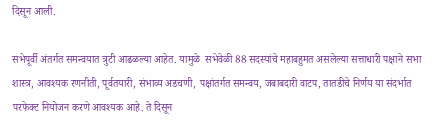दिसून आली.

सभेपूर्वी अंतर्गत समन्वयात त्रुटी आढळल्या आहेत. यामुळे  सभेवेळी 88 सदस्यांचे महाबहुमत असलेल्या सत्ताधारी पक्षाने सभा शास्त्र, आवश्यक रणनीती, पूर्वतयारी, संभाव्य अडचणी, पक्षांतर्गत समन्वय, जबाबदारी वाटप, तातडीचे निर्णय या संदर्भात परफेक्ट नियोजन करणे आवश्यक आहे. ते दिसून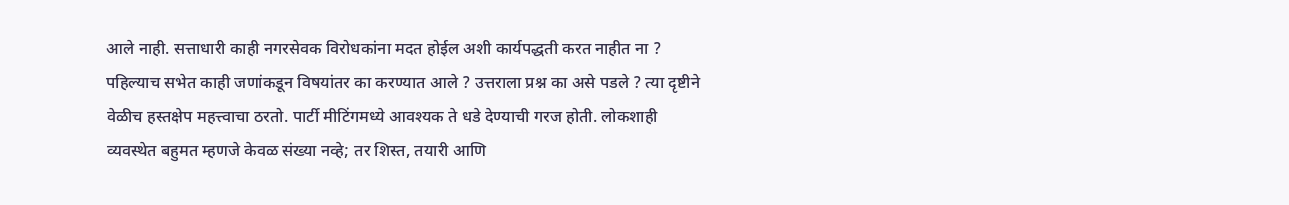आले नाही. सत्ताधारी काही नगरसेवक विरोधकांना मदत होईल अशी कार्यपद्धती करत नाहीत ना ? पहिल्याच सभेत काही जणांकडून विषयांतर का करण्यात आले ? उत्तराला प्रश्न का असे पडले ? त्या दृष्टीने वेळीच हस्तक्षेप महत्त्वाचा ठरतो. पार्टी मीटिंगमध्ये आवश्यक ते धडे देण्याची गरज होती. लोकशाही व्यवस्थेत बहुमत म्हणजे केवळ संख्या नव्हे; तर शिस्त, तयारी आणि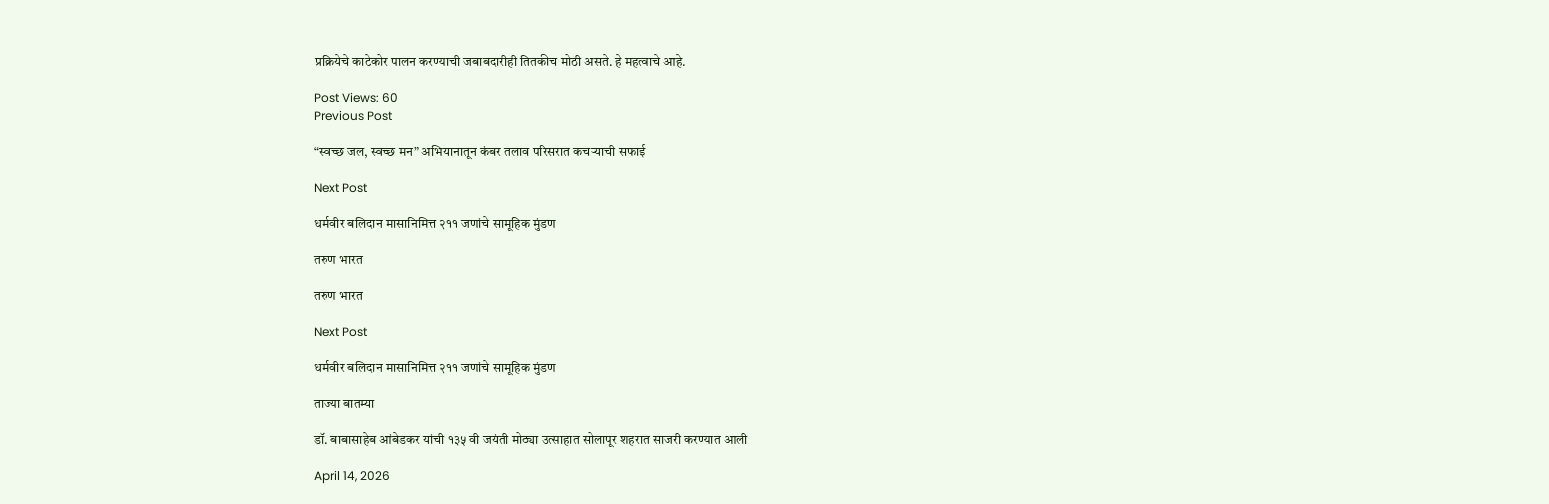प्रक्रियेचे काटेकोर पालन करण्याची जबाबदारीही तितकीच मोठी असते. हे महत्वाचे आहे.

Post Views: 60
Previous Post

“स्वच्छ जल, स्वच्छ मन” अभियानातून कंबर तलाव परिसरात कचऱ्याची सफाई

Next Post

धर्मवीर बलिदान मासानिमित्त २११ जणांचे सामूहिक मुंडण

तरुण भारत

तरुण भारत

Next Post

धर्मवीर बलिदान मासानिमित्त २११ जणांचे सामूहिक मुंडण

ताज्या बातम्या

डॉ. बाबासाहेब आंबेडकर यांची १३५ वी जयंती मोठ्या उत्साहात सोलापूर शहरात साजरी करण्यात आली

April 14, 2026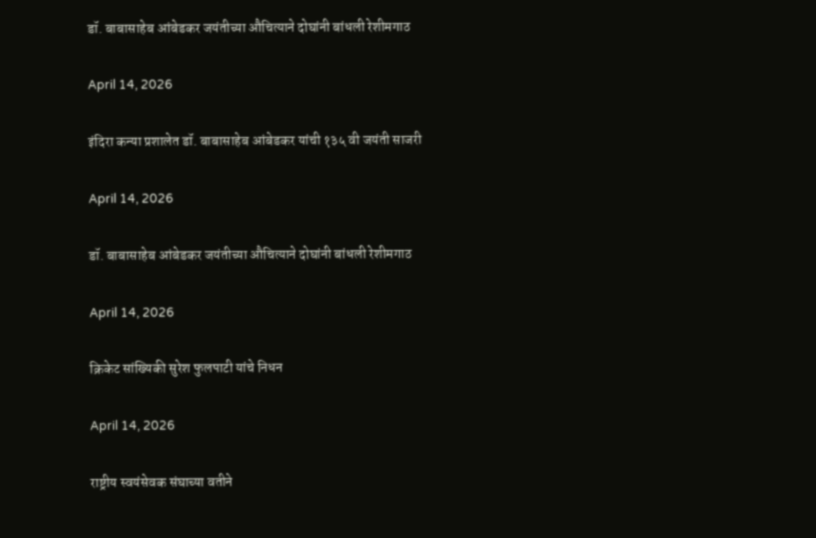डॉ. बाबासाहेब आंबेडकर जयंतीच्या औचित्याने दोघांनी बांधली रेशीमगाठ

April 14, 2026

इंदिरा कन्या प्रशालेत डॉ. बाबासाहेब आंबेडकर यांची १३५ वी जयंती साजरी

April 14, 2026

डॉ. बाबासाहेब आंबेडकर जयंतीच्या औचित्याने दोघांनी बांधली रेशीमगाठ

April 14, 2026

क्रिकेट सांख्यिकी सुरेश फुलपाटी यांचे निधन

April 14, 2026

राष्ट्रीय स्वयंसेवक संघाच्या वतीने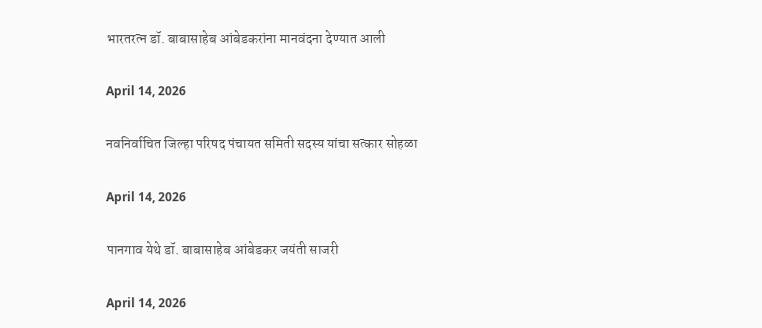भारतरत्न डॉ. बाबासाहेब आंबेडकरांना मानवंदना देण्यात आली

April 14, 2026

नवनिर्वाचित जिल्हा परिषद पंचायत समिती सदस्य यांचा सत्कार सोहळा

April 14, 2026

पानगाव येथे डॉ. बाबासाहेब आंबेडकर जयंती साजरी

April 14, 2026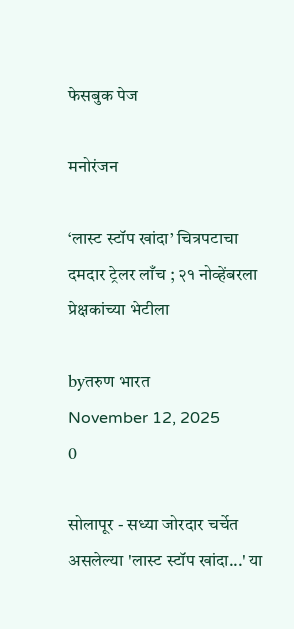फेसबुक पेज

मनोरंजन

‘लास्ट स्टॉप खांदा’ चित्रपटाचा दमदार ट्रेलर लाँच ; २१ नोव्हेंबरला प्रेक्षकांच्या भेटीला

byतरुण भारत
November 12, 2025
0

सोलापूर - सध्या जोरदार चर्चेत असलेल्या 'लास्ट स्टॉप खांदा...' या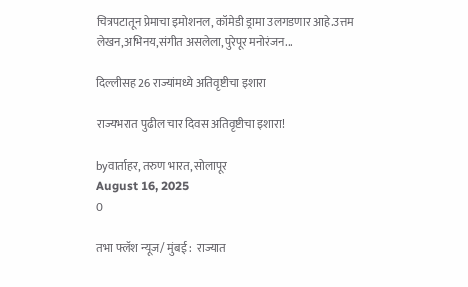चित्रपटातून प्रेमाचा इमोशनल, कॉमेडी ड्रामा उलगडणार आहे.उत्तम लेखन,अभिनय,संगीत असलेला,पुरेपूर मनोरंजन...

दिल्लीसह 26 राज्यांमध्ये अतिवृष्टीचा इशारा

राज्यभरात पुढील चार दिवस अतिवृष्टीचा इशारा!

byवार्ताहर, तरुण भारत, सोलापूर
August 16, 2025
0

तभा फ्लॅश न्यूज/ मुंबई :  राज्यात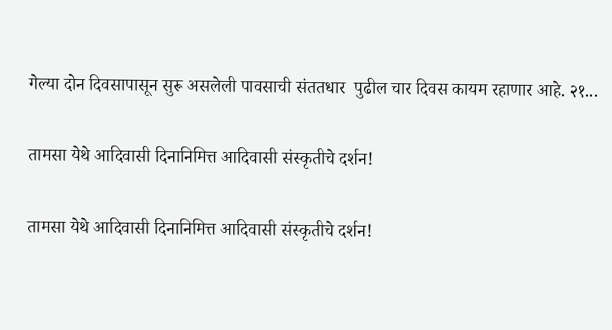गेल्या दोन दिवसापासून सुरू असलेली पावसाची संततधार  पुढील चार दिवस कायम रहाणार आहे. २१...

तामसा येथे आदिवासी दिनानिमित्त आदिवासी संस्कृतीचे दर्शन!

तामसा येथे आदिवासी दिनानिमित्त आदिवासी संस्कृतीचे दर्शन!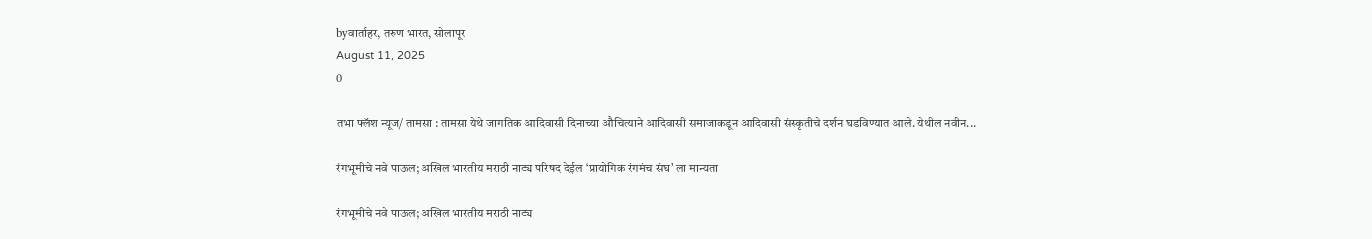byवार्ताहर, तरुण भारत, सोलापूर
August 11, 2025
0

तभा फ्लॅश न्यूज/ तामसा : तामसा येथे जागतिक आदिवासी दिनाच्या औचित्याने आदिवासी समाजाकडून आदिवासी संस्कृतीचे दर्शन घडविण्यात आले. येथील नवीन...

रंगभूमीचे नवे पाऊल; अखिल भारतीय मराठी नाट्य परिषद देईल ‘प्रायोगिक रंगमंच संघ’ ला मान्यता

रंगभूमीचे नवे पाऊल; अखिल भारतीय मराठी नाट्य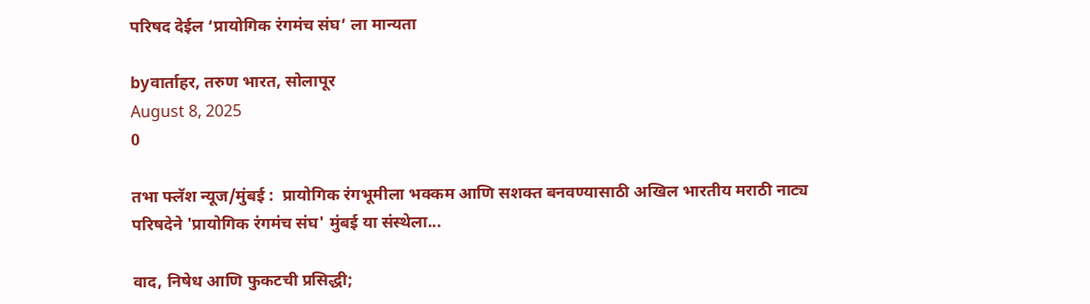परिषद देईल ‘प्रायोगिक रंगमंच संघ’ ला मान्यता

byवार्ताहर, तरुण भारत, सोलापूर
August 8, 2025
0

तभा फ्लॅश न्यूज/मुंबई :  प्रायोगिक रंगभूमीला भक्कम आणि सशक्त बनवण्यासाठी अखिल भारतीय मराठी नाट्य परिषदेने 'प्रायोगिक रंगमंच संघ' मुंबई या संस्थेला...

वाद, निषेध आणि फुकटची प्रसिद्धी;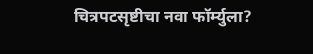चित्रपटसृष्टीचा नवा फॉर्म्युला?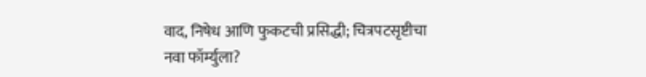वाद, निषेध आणि फुकटची प्रसिद्धी; चित्रपटसृष्टीचा नवा फॉर्म्युला?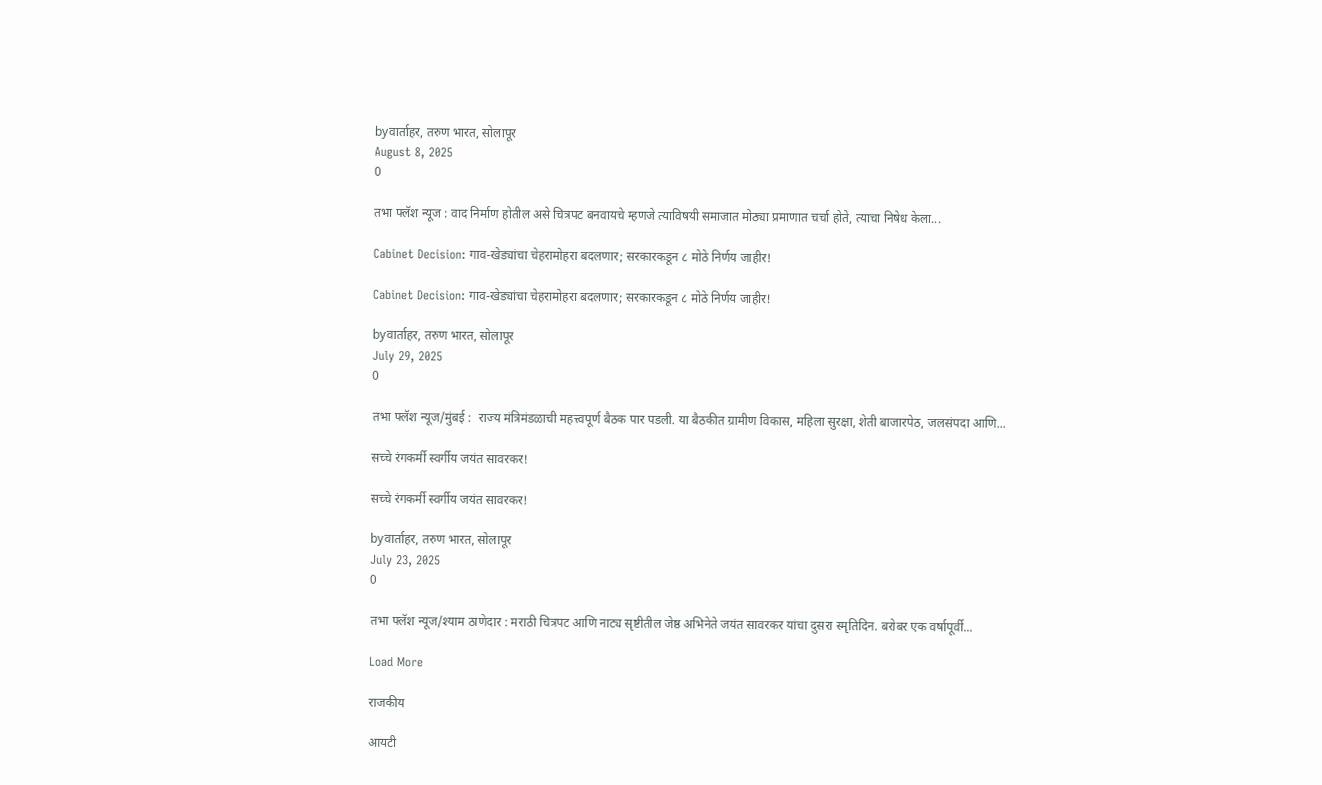byवार्ताहर, तरुण भारत, सोलापूर
August 8, 2025
0

तभा फ्लॅश न्यूज : वाद निर्माण होतील असे चित्रपट बनवायचे म्हणजे त्याविषयी समाजात मोठ्या प्रमाणात चर्चा होते, त्याचा निषेध केला...

Cabinet Decision: गाव-खेड्यांचा चेहरामोहरा बदलणार; सरकारकडून ८ मोठे निर्णय जाहीर!

Cabinet Decision: गाव-खेड्यांचा चेहरामोहरा बदलणार; सरकारकडून ८ मोठे निर्णय जाहीर!

byवार्ताहर, तरुण भारत, सोलापूर
July 29, 2025
0

तभा फ्लॅश न्यूज/मुंबई :  राज्य मंत्रिमंडळाची महत्त्वपूर्ण बैठक पार पडली. या बैठकीत ग्रामीण विकास, महिला सुरक्षा, शेती बाजारपेठ, जलसंपदा आणि...

सच्चे रंगकर्मी स्वर्गीय जयंत सावरकर!

सच्चे रंगकर्मी स्वर्गीय जयंत सावरकर!

byवार्ताहर, तरुण भारत, सोलापूर
July 23, 2025
0

तभा फ्लॅश न्यूज/श्याम ठाणेदार : मराठी चित्रपट आणि नाट्य सृष्टीतील जेष्ठ अभिनेते जयंत सावरकर यांचा दुसरा स्मृतिदिन. बरोबर एक वर्षापूर्वी...

Load More

राजकीय

आयटी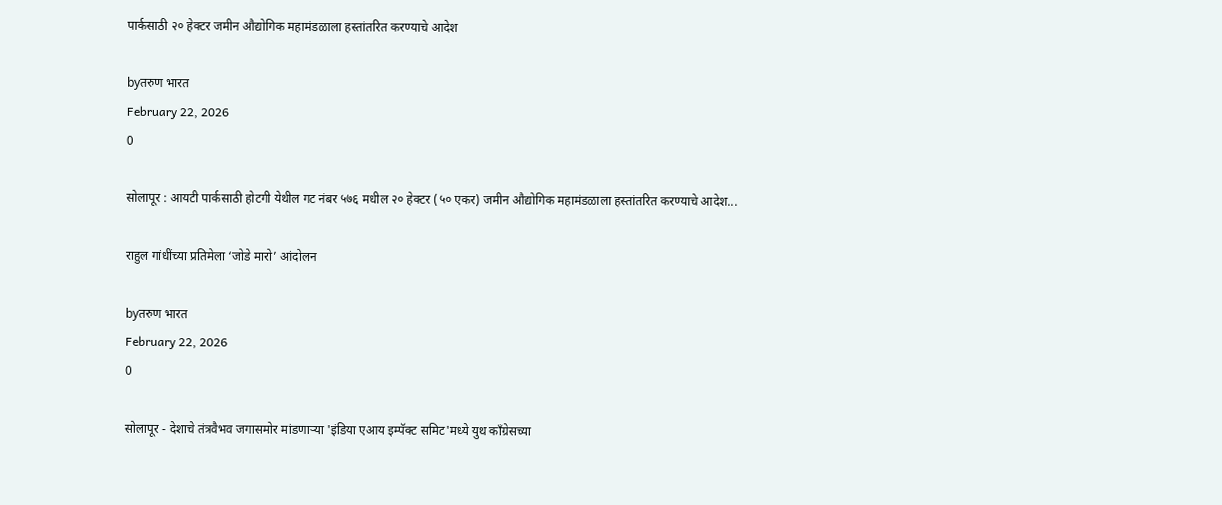पार्कसाठी २० हेक्टर जमीन औद्योगिक महामंडळाला हस्तांतरित करण्याचे आदेश

byतरुण भारत
February 22, 2026
0

सोलापूर : आयटी पार्कसाठी होटगी येथील गट नंबर ५७६ मधील २० हेक्टर (५० एकर) जमीन औद्योगिक महामंडळाला हस्तांतरित करण्याचे आदेश...

राहुल गांधींच्या प्रतिमेला ‘जोडे मारो’ आंदोलन

byतरुण भारत
February 22, 2026
0

सोलापूर - देशाचे तंत्रवैभव जगासमोर मांडणाऱ्या 'इंडिया एआय इम्पॅक्ट समिट'मध्ये युथ काँग्रेसच्या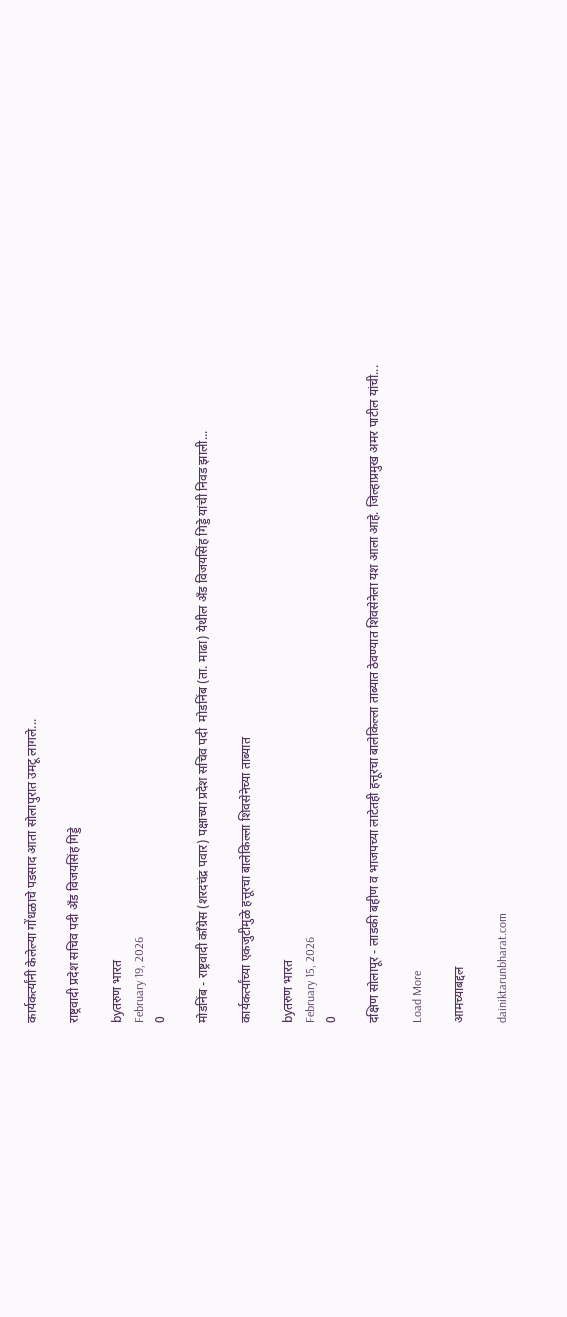कार्यकर्त्यांनी केलेल्या गोंधळाचे पडसाद आता सोलापुरात उमटू लागले...

राष्ट्रवादी प्रदेश सचिव पदी ॲंड विजयसिंह गिड्डे

byतरुण भारत
February 19, 2026
0

मोडनिंब - राष्ट्रवादी काँग्रेस (शरदचंद्र पवार) पक्षाच्या प्रदेश सचिव पदी  मोडनिंब (ता. माढा) येथील ॲंड विजयसिंह गिड्डे यांची निवड झाली...

कार्यकर्त्यांच्या एकजुटीमुळे हत्तूरचा बालेकिल्ला शिवसेनेच्या ताब्यात

byतरुण भारत
February 15, 2026
0

दक्षिण सोलापूर - लाडकी बहीण व भाजपच्या लाटेतही हत्तूरचा बालेकिल्ला ताब्यात ठेवण्यात शिवसेनेला यश आला आहे. जिल्हाप्रमुख अमर पाटील यांची...

Load More

आमच्याबद्दल

dainiktarunbharat.com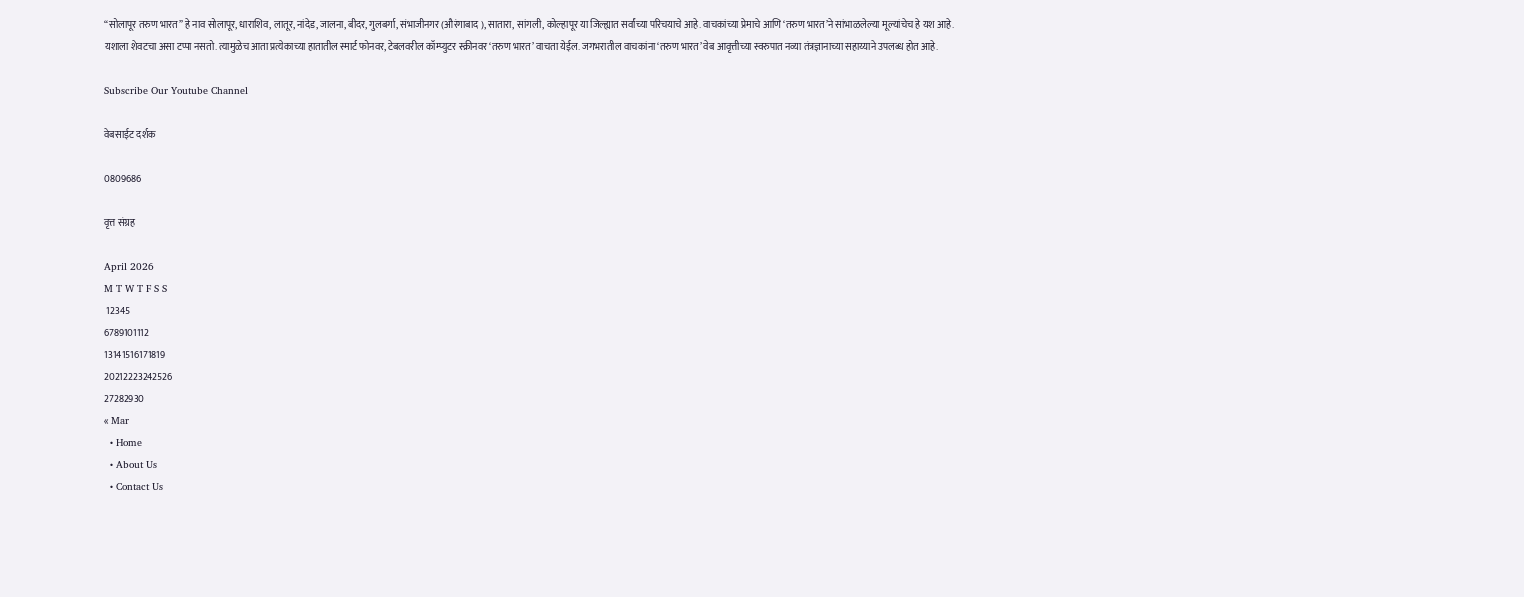“सोलापूर तरुण भारत” हे नाव सोलापूर, धाराशिव, लातूर, नांदेड, जालना, बीदर, गुलबर्गा, संभाजीनगर (औरंगाबाद ), सातारा, सांगली, कोल्हापूर या जिल्ह्यात सर्वांच्या परिचयाचे आहे. वाचकांच्या प्रेमाचे आणि ‘तरुण भारत’ने सांभाळलेल्या मूल्यांचेच हे यश आहे.
यशाला शेवटचा असा टप्पा नसतो. त्यामुळेच आता प्रत्येकाच्या हातातील स्मार्ट फोनवर, टेबलवरील कॉम्प्युटर स्क्रीनवर ‘तरुण भारत’ वाचता येईल. जगभरातील वाचकांना ‘तरुण भारत’ वेब आवृत्तीच्या स्वरुपात नव्या तंत्रज्ञानाच्या सहाय्याने उपलब्ध होत आहे.

Subscribe Our Youtube Channel

वेबसाईट दर्शक

0809686

वृत्त संग्रह

April 2026
M T W T F S S
 12345
6789101112
13141516171819
20212223242526
27282930
« Mar
  • Home
  • About Us
  • Contact Us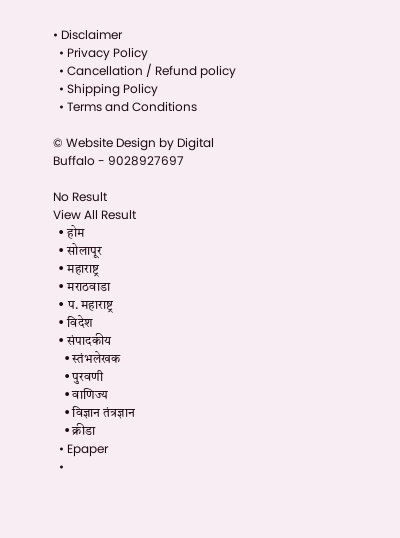• Disclaimer
  • Privacy Policy
  • Cancellation / Refund policy
  • Shipping Policy
  • Terms and Conditions

© Website Design by Digital Buffalo - 9028927697

No Result
View All Result
  • होम
  • सोलापूर
  • महाराष्ट्र
  • मराठवाडा
  • प. महाराष्ट्र
  • विदेश
  • संपादकीय
    • स्तंभलेखक
    • पुरवणी
    • वाणिज्य
    • विज्ञान तंत्रज्ञान
    • क्रीडा
  • Epaper
  •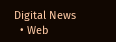Digital News
  • Web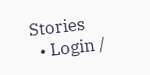Stories
  • Login /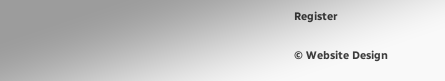Register

© Website Design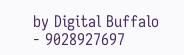by Digital Buffalo - 9028927697